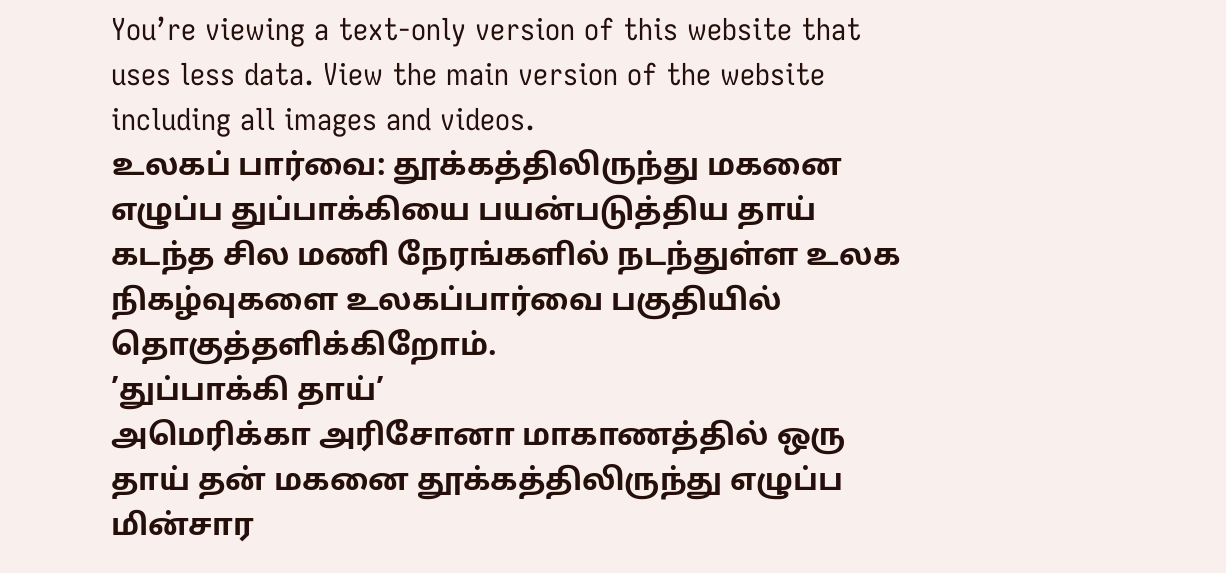You’re viewing a text-only version of this website that uses less data. View the main version of the website including all images and videos.
உலகப் பார்வை: தூக்கத்திலிருந்து மகனை எழுப்ப துப்பாக்கியை பயன்படுத்திய தாய்
கடந்த சில மணி நேரங்களில் நடந்துள்ள உலக நிகழ்வுகளை உலகப்பார்வை பகுதியில் தொகுத்தளிக்கிறோம்.
’துப்பாக்கி தாய்’
அமெரிக்கா அரிசோனா மாகாணத்தில் ஒரு தாய் தன் மகனை தூக்கத்திலிருந்து எழுப்ப மின்சார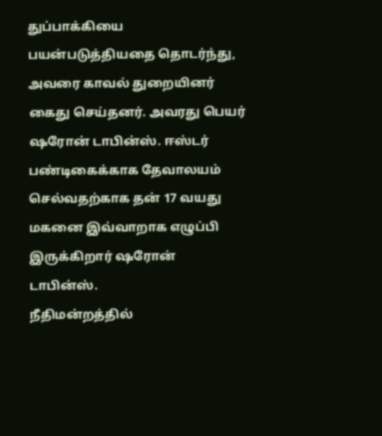துப்பாக்கியை பயன்படுத்தியதை தொடர்ந்து, அவரை காவல் துறையினர் கைது செய்தனர். அவரது பெயர் ஷரோன் டாபின்ஸ். ஈஸ்டர் பண்டிகைக்காக தேவாலயம் செல்வதற்காக தன் 17 வயது மகனை இவ்வாறாக எழுப்பி இருக்கிறார் ஷரோன் டாபின்ஸ்.
நீதிமன்றத்தில்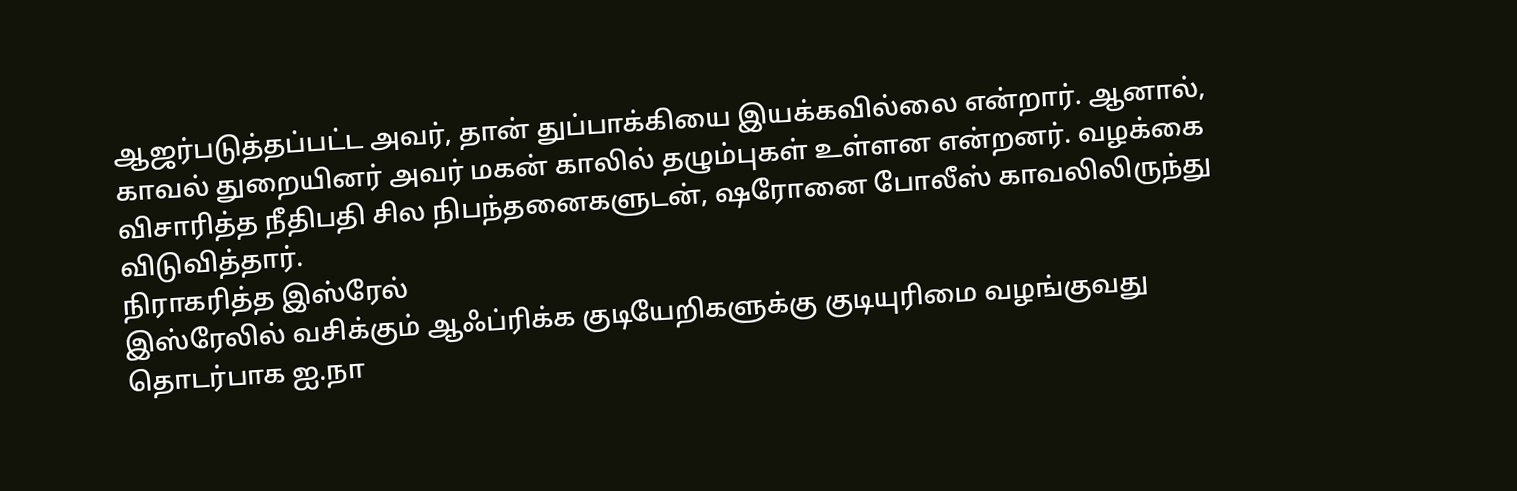ஆஜர்படுத்தப்பட்ட அவர், தான் துப்பாக்கியை இயக்கவில்லை என்றார். ஆனால், காவல் துறையினர் அவர் மகன் காலில் தழும்புகள் உள்ளன என்றனர். வழக்கை விசாரித்த நீதிபதி சில நிபந்தனைகளுடன், ஷரோனை போலீஸ் காவலிலிருந்து விடுவித்தார்.
நிராகரித்த இஸ்ரேல்
இஸ்ரேலில் வசிக்கும் ஆஃப்ரிக்க குடியேறிகளுக்கு குடியுரிமை வழங்குவது தொடர்பாக ஐ.நா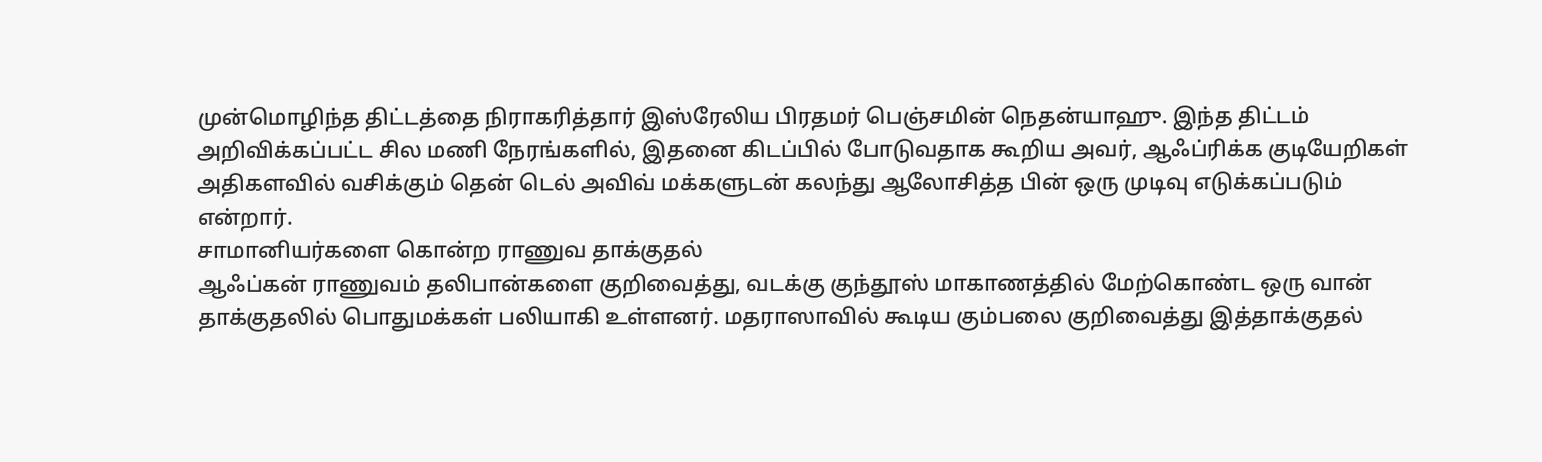முன்மொழிந்த திட்டத்தை நிராகரித்தார் இஸ்ரேலிய பிரதமர் பெஞ்சமின் நெதன்யாஹு. இந்த திட்டம் அறிவிக்கப்பட்ட சில மணி நேரங்களில், இதனை கிடப்பில் போடுவதாக கூறிய அவர், ஆஃப்ரிக்க குடியேறிகள் அதிகளவில் வசிக்கும் தென் டெல் அவிவ் மக்களுடன் கலந்து ஆலோசித்த பின் ஒரு முடிவு எடுக்கப்படும் என்றார்.
சாமானியர்களை கொன்ற ராணுவ தாக்குதல்
ஆஃப்கன் ராணுவம் தலிபான்களை குறிவைத்து, வடக்கு குந்தூஸ் மாகாணத்தில் மேற்கொண்ட ஒரு வான் தாக்குதலில் பொதுமக்கள் பலியாகி உள்ளனர். மதராஸாவில் கூடிய கும்பலை குறிவைத்து இத்தாக்குதல்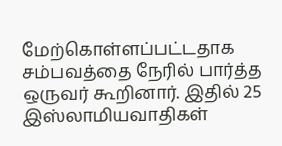மேற்கொள்ளப்பட்டதாக சம்பவத்தை நேரில் பார்த்த ஒருவர் கூறினார். இதில் 25 இஸ்லாமியவாதிகள்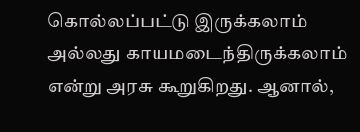கொல்லப்பட்டு இருக்கலாம் அல்லது காயமடைந்திருக்கலாம் என்று அரசு கூறுகிறது. ஆனால்,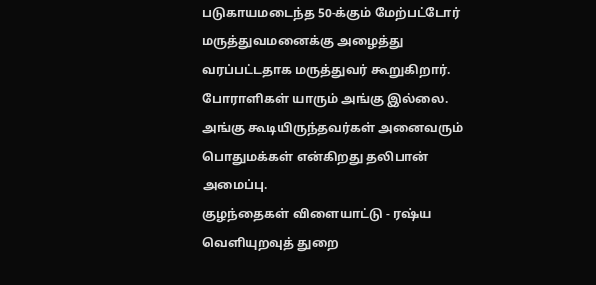படுகாயமடைந்த 50-க்கும் மேற்பட்டோர் மருத்துவமனைக்கு அழைத்து வரப்பட்டதாக மருத்துவர் கூறுகிறார். போராளிகள் யாரும் அங்கு இல்லை. அங்கு கூடியிருந்தவர்கள் அனைவரும் பொதுமக்கள் என்கிறது தலிபான் அமைப்பு.
குழந்தைகள் விளையாட்டு - ரஷ்ய வெளியுறவுத் துறை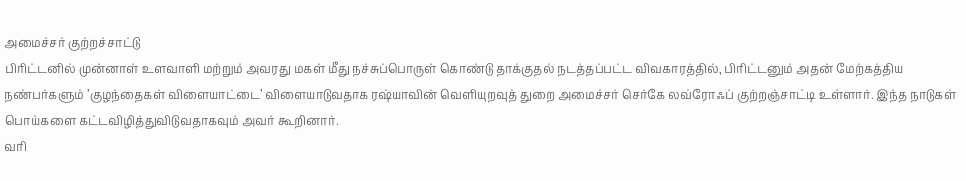அமைச்சர் குற்றச்சாட்டு
பிரிட்டனில் முன்னாள் உளவாளி மற்றும் அவரது மகள் மீது நச்சுப்பொருள் கொண்டு தாக்குதல் நடத்தப்பட்ட விவகாரத்தில், பிரிட்டனும் அதன் மேற்கத்திய நண்பர்களும் ’குழந்தைகள் விளையாட்டை’ விளையாடுவதாக ரஷ்யாவின் வெளியுறவுத் துறை அமைச்சர் செர்கே லவ்ரோஃப் குற்றஞ்சாட்டி உள்ளார். இந்த நாடுகள் பொய்களை கட்டவிழித்துவிடுவதாகவும் அவர் கூறினார்.
வரி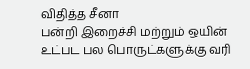விதித்த சீனா
பன்றி இறைச்சி மற்றும் ஒயின் உட்பட பல பொருட்களுக்கு வரி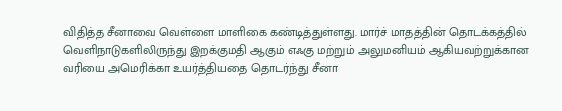விதித்த சீனாவை வெள்ளை மாளிகை கண்டித்துள்ளது. மார்ச் மாதத்தின் தொடக்கத்தில் வெளிநாடுகளிலிருந்து இறக்குமதி ஆகும் எஃகு மற்றும் அலுமனியம் ஆகியவற்றுக்கான வரியை அமெரிக்கா உயர்த்தியதை தொடர்ந்து சீனா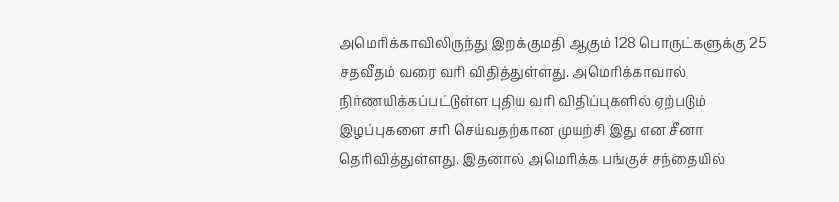அமெரிக்காவிலிருந்து இறக்குமதி ஆகும் 128 பொருட்களுக்கு 25 சதவீதம் வரை வரி விதித்துள்ளது. அமெரிக்காவால் நிர்ணயிக்கப்பட்டுள்ள புதிய வரி விதிப்புகளில் ஏற்படும் இழப்புகளை சரி செய்வதற்கான முயற்சி இது என சீனா தெரிவித்துள்ளது. இதனால் அமெரிக்க பங்குச் சந்தையில்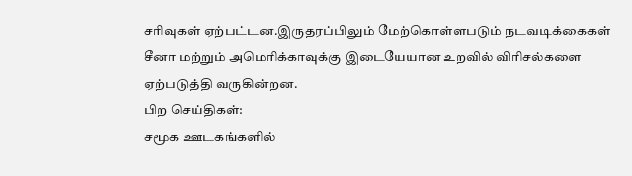சரிவுகள் ஏற்பட்டன.இருதரப்பிலும் மேற்கொள்ளபடும் நடவடிக்கைகள் சீனா மற்றும் அமெரிக்காவுக்கு இடையேயான உறவில் விரிசல்களை ஏற்படுத்தி வருகின்றன.
பிற செய்திகள்:
சமூக ஊடகங்களில்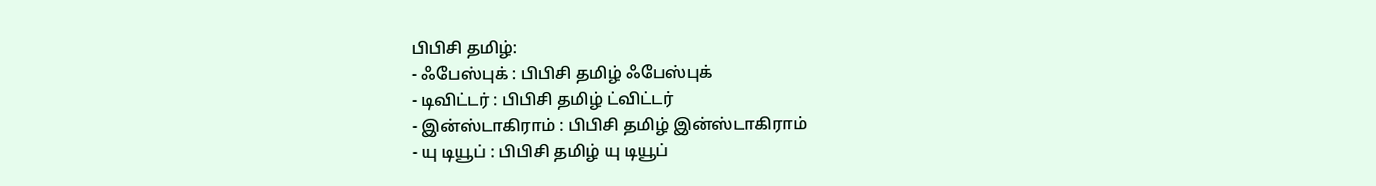பிபிசி தமிழ்:
- ஃபேஸ்புக் : பிபிசி தமிழ் ஃபேஸ்புக்
- டிவிட்டர் : பிபிசி தமிழ் ட்விட்டர்
- இன்ஸ்டாகிராம் : பிபிசி தமிழ் இன்ஸ்டாகிராம்
- யு டியூப் : பிபிசி தமிழ் யு டியூப்